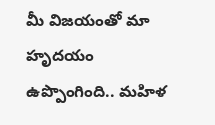మీ విజయంతో మా హృదయం ఉప్పొంగింది.. మహిళ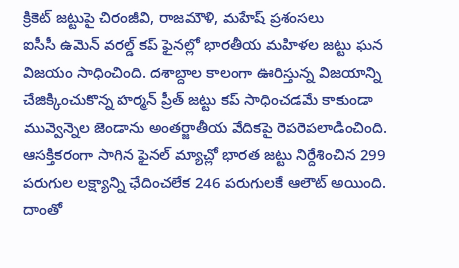క్రికెట్ జట్టుపై చిరంజీవి, రాజమౌళి, మహేష్ ప్రశంసలు
ఐసీసీ ఉమెన్ వరల్డ్ కప్ ఫైనల్లో భారతీయ మహిళల జట్టు ఘన విజయం సాధించింది. దశాబ్దాల కాలంగా ఊరిస్తున్న విజయాన్ని చేజిక్కించుకొన్న హర్మన్ ప్రీత్ జట్టు కప్ సాధించడమే కాకుండా మువ్వెన్నెల జెండాను అంతర్జాతీయ వేదికపై రెపరెపలాడించింది. ఆసక్తికరంగా సాగిన ఫైనల్ మ్యాచ్లో భారత జట్టు నిర్దేశించిన 299 పరుగుల లక్ష్యాన్ని ఛేదించలేక 246 పరుగులకే ఆలౌట్ అయింది. దాంతో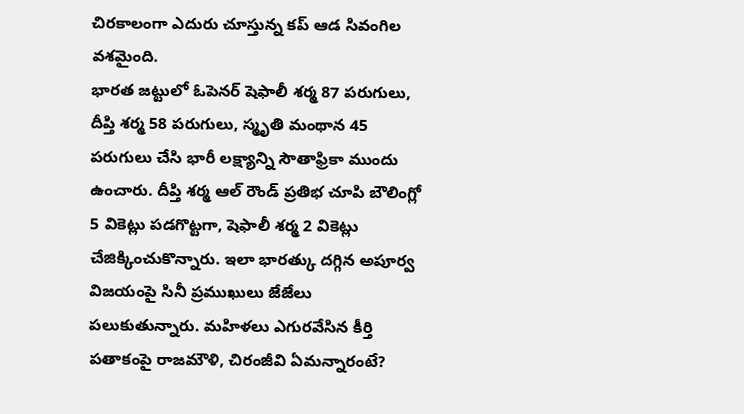చిరకాలంగా ఎదురు చూస్తున్న కప్ ఆడ సివంగిల వశమైంది.
భారత జట్టులో ఓపెనర్ షెఫాలీ శర్మ 87 పరుగులు, దీప్తి శర్మ 58 పరుగులు, స్మృతి మంథాన 45 పరుగులు చేసి భారీ లక్ష్యాన్ని సౌతాఫ్రికా ముందు ఉంచారు. దీప్తి శర్మ ఆల్ రౌండ్ ప్రతిభ చూపి బౌలింగ్లో 5 వికెట్లు పడగొట్టగా, షెఫాలీ శర్మ 2 వికెట్లు చేజిక్కించుకొన్నారు. ఇలా భారత్కు దగ్గిన అపూర్వ విజయంపై సినీ ప్రముఖులు జేజేలు పలుకుతున్నారు. మహిళలు ఎగురవేసిన కీర్తి పతాకంపై రాజమౌళి, చిరంజీవి ఏమన్నారంటే?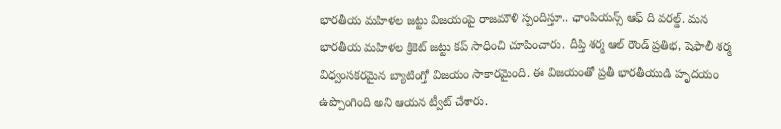భారతీయ మహిళల జట్టు విజయంపై రాజమౌళి స్పందిస్తూ.. ఛాంపియన్స్ ఆఫ్ ది వరల్డ్. మన భారతీయ మహిళల క్రికెట్ జట్టు కప్ సాధించి చూపించారు. దీప్తి శర్మ ఆల్ రౌండ్ ప్రతిభ, షెఫాలీ శర్మ విధ్వంసకరమైన బ్యాటింగ్తో విజయం సాకారమైంది. ఈ విజయంతో ప్రతీ భారతీయుడి హృదయం ఉప్పొంగింది అని ఆయన ట్వీట్ చేశారు.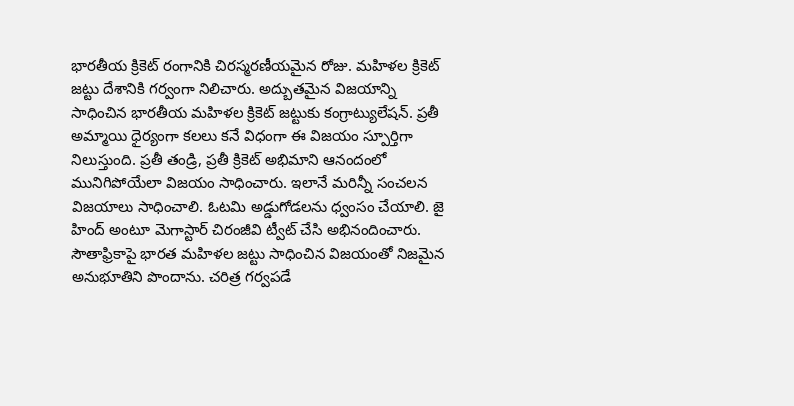భారతీయ క్రికెట్ రంగానికి చిరస్మరణీయమైన రోజు. మహిళల క్రికెట్ జట్టు దేశానికి గర్వంగా నిలిచారు. అద్బుతమైన విజయాన్ని సాధించిన భారతీయ మహిళల క్రికెట్ జట్టుకు కంగ్రాట్యులేషన్. ప్రతీ అమ్మాయి ధైర్యంగా కలలు కనే విధంగా ఈ విజయం స్పూర్తిగా నిలుస్తుంది. ప్రతీ తండ్రి, ప్రతీ క్రికెట్ అభిమాని ఆనందంలో మునిగిపోయేలా విజయం సాధించారు. ఇలానే మరిన్నీ సంచలన విజయాలు సాధించాలి. ఓటమి అడ్డుగోడలను ధ్వంసం చేయాలి. జై హింద్ అంటూ మెగాస్టార్ చిరంజీవి ట్వీట్ చేసి అభినందించారు.
సౌతాఫ్రికాపై భారత మహిళల జట్టు సాధించిన విజయంతో నిజమైన అనుభూతిని పొందాను. చరిత్ర గర్వపడే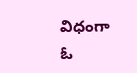విధంగా ఓ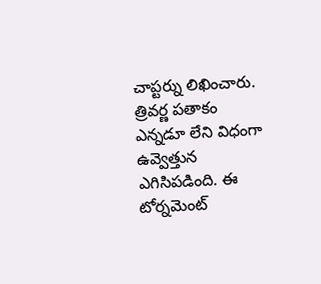చాప్టర్ను లిఖించారు. త్రివర్ణ పతాకం ఎన్నడూ లేని విధంగా ఉవ్వెత్తున ఎగిసిపడింది. ఈ టోర్నమెంట్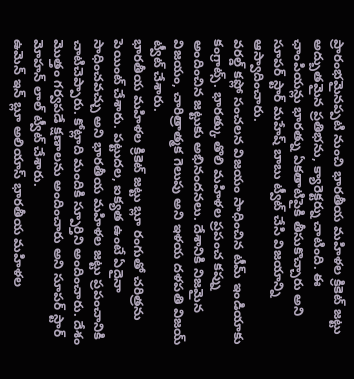ప్రారంభమైనప్పటి నుంచి భారతీయ మహిళల క్రికెట్ జట్టు అద్బుతమైన ప్రతిభను, క్యారెక్టర్ను చాటింది. ఈ ఛాంపియన్లు భారత్ను ఏకతాటిపైకి తీసుకొచ్చారు అని సూపర్ స్టార్ మహేష్ బాబు ట్వీట్ చేసి విజయాన్ని ఆస్వాదించారు.
వరల్డ్ కప్లో సంచలన విజయం సాధించిన టీమ్ ఇండియాకు కంగ్రాట్స్. భారత్కు తొలి మహిళల ప్రపంచ కప్ను అందించిన జట్టుకు అభినందనలు. దేశానికి నిజమైన విజయం, చారిత్రాత్మక గెలుపు అని ఇళయ దళపతి విజయ్ ట్వీట్ చేశారు.
భారతీయ మహిళల క్రికెట్ జట్టు బ్లూ రంగుతో చరిత్రను పెయింట్ చేశారు. పట్టుదల, ఐక్యత ఉంటే ఏదైనా సాధించవచ్చు అని భారతీయ మహిళల జట్టు ప్రపంచానికి చాటిచెప్పారు. కోట్లాది మందికి స్పూర్తిని అందించారు. దేశం మొత్తం గర్వపడే క్షణాలను అందించారు అని సూపర్ స్టార్ మోహన్ లాల్ ట్వీట్ చేశారు.
ఉమెన్ ఇన్ బ్లూ అలియాస్ భారతీయ మహిళల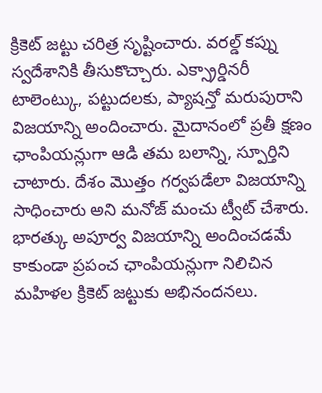క్రికెట్ జట్టు చరిత్ర సృష్టించారు. వరల్డ్ కప్ను స్వదేశానికి తీసుకొచ్చారు. ఎక్స్రార్డినరీ టాలెంట్కు, పట్టుదలకు, ప్యాషన్తో మరుపురాని విజయాన్ని అందించారు. మైదానంలో ప్రతీ క్షణం ఛాంపియన్లుగా ఆడి తమ బలాన్ని, స్పూర్తిని చాటారు. దేశం మొత్తం గర్వపడేలా విజయాన్ని సాధించారు అని మనోజ్ మంచు ట్వీట్ చేశారు.
భారత్కు అపూర్వ విజయాన్ని అందించడమే కాకుండా ప్రపంచ ఛాంపియన్లుగా నిలిచిన మహిళల క్రికెట్ జట్టుకు అభినందనలు.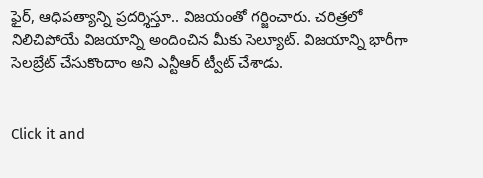ఫైర్, ఆధిపత్యాన్ని ప్రదర్శిస్తూ.. విజయంతో గర్జించారు. చరిత్రలో నిలిచిపోయే విజయాన్ని అందించిన మీకు సెల్యూట్. విజయాన్ని భారీగా సెలబ్రేట్ చేసుకొందాం అని ఎన్టీఆర్ ట్వీట్ చేశాడు.


Click it and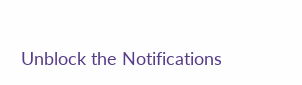Unblock the Notifications